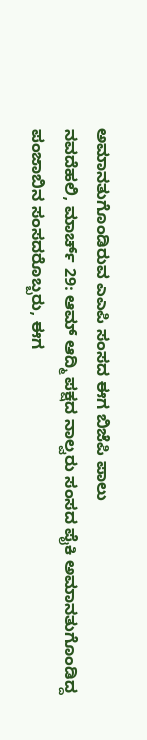ಅಮಾನತುಗೊಂಡಿರುವ ಎಎಪಿ ಸಂಸದ ಈಗ ಬಿಜೆಪಿ ಪಾಲು
ನವದೆಹಲಿ, ಮಾರ್ಚ್ 29: ಆಮ್ ಆದ್ಮಿ ಪಕ್ಷದ ನಾಲ್ವರು ಸಂಸದ ಪೈಕಿ ಅಮಾನತುಗೊಂಡಿದ್ದ ಪಂಜಾಬಿನ ಸಂಸದರೊಬ್ಬರು, ಈಗ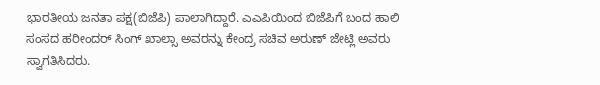ಭಾರತೀಯ ಜನತಾ ಪಕ್ಷ(ಬಿಜೆಪಿ) ಪಾಲಾಗಿದ್ದಾರೆ. ಎಎಪಿಯಿಂದ ಬಿಜೆಪಿಗೆ ಬಂದ ಹಾಲಿ ಸಂಸದ ಹರೀಂದರ್ ಸಿಂಗ್ ಖಾಲ್ಸಾ ಅವರನ್ನು ಕೇಂದ್ರ ಸಚಿವ ಅರುಣ್ ಜೇಟ್ಲಿ ಅವರು ಸ್ವಾಗತಿಸಿದರು.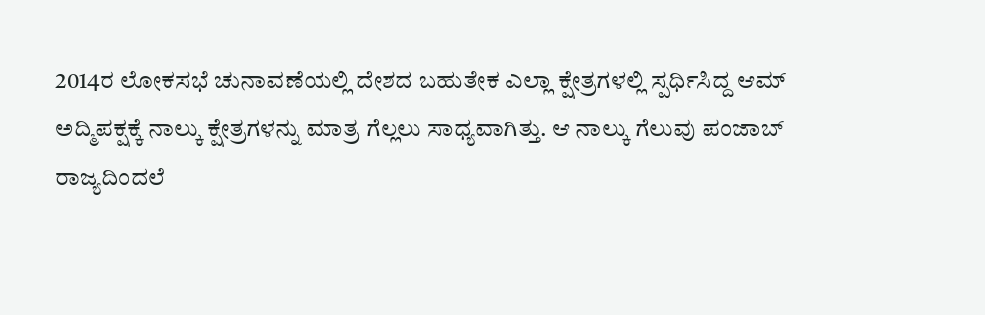2014ರ ಲೋಕಸಭೆ ಚುನಾವಣೆಯಲ್ಲಿ ದೇಶದ ಬಹುತೇಕ ಎಲ್ಲಾ ಕ್ಷೇತ್ರಗಳಲ್ಲಿ ಸ್ಪರ್ಧಿಸಿದ್ದ ಆಮ್ ಅದ್ಮಿಪಕ್ಷಕ್ಕೆ ನಾಲ್ಕು ಕ್ಷೇತ್ರಗಳನ್ನು ಮಾತ್ರ ಗೆಲ್ಲಲು ಸಾಧ್ಯವಾಗಿತ್ತು. ಆ ನಾಲ್ಕು ಗೆಲುವು ಪಂಜಾಬ್ ರಾಜ್ಯದಿಂದಲೆ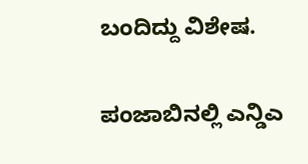ಬಂದಿದ್ದು ವಿಶೇಷ.

ಪಂಜಾಬಿನಲ್ಲಿ ಎನ್ಡಿಎ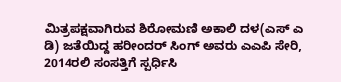ಮಿತ್ರಪಕ್ಷವಾಗಿರುವ ಶಿರೋಮಣಿ ಅಕಾಲಿ ದಳ(ಎಸ್ ಎ ಡಿ) ಜತೆಯಿದ್ದ ಹರೀಂದರ್ ಸಿಂಗ್ ಅವರು ಎಎಪಿ ಸೇರಿ, 2014ರಲಿ ಸಂಸತ್ತಿಗೆ ಸ್ಪರ್ಧಿಸಿ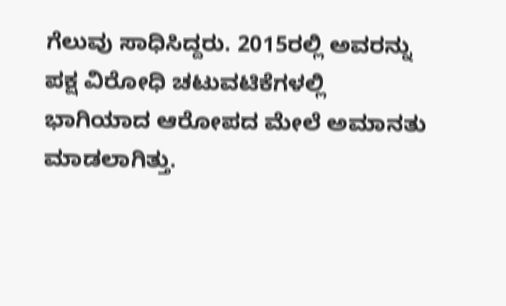ಗೆಲುವು ಸಾಧಿಸಿದ್ದರು. 2015ರಲ್ಲಿ ಅವರನ್ನು ಪಕ್ಷ ವಿರೋಧಿ ಚಟುವಟಿಕೆಗಳಲ್ಲಿ ಭಾಗಿಯಾದ ಆರೋಪದ ಮೇಲೆ ಅಮಾನತು ಮಾಡಲಾಗಿತ್ತು.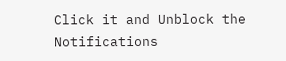Click it and Unblock the Notifications